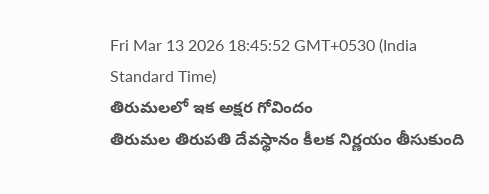Fri Mar 13 2026 18:45:52 GMT+0530 (India Standard Time)
తిరుమలలో ఇక అక్షర గోవిందం
తిరుమల తిరుపతి దేవస్థానం కీలక నిర్ణయం తీసుకుంది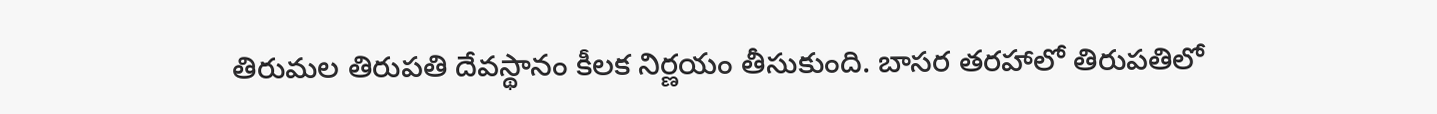తిరుమల తిరుపతి దేవస్థానం కీలక నిర్ణయం తీసుకుంది. బాసర తరహాలో తిరుపతిలో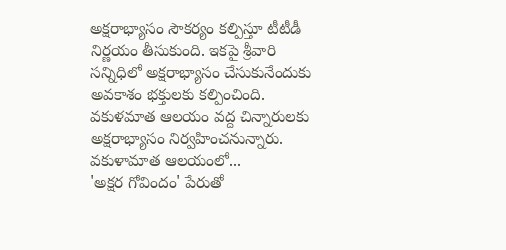అక్షరాభ్యాసం సౌకర్యం కల్పిస్తూ టీటీడీ నిర్ణయం తీసుకుంది. ఇకపై శ్రీవారి సన్నిధిలో అక్షరాభ్యాసం చేసుకునేందుకు అవకాశం భక్తులకు కల్పించింది. వకుళమాత ఆలయం వద్ద చిన్నారులకు అక్షరాభ్యాసం నిర్వహించనున్నారు.
వకుళామాత ఆలయంలో...
'అక్షర గోవిందం' పేరుతో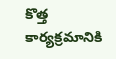కొత్త కార్యక్రమానికి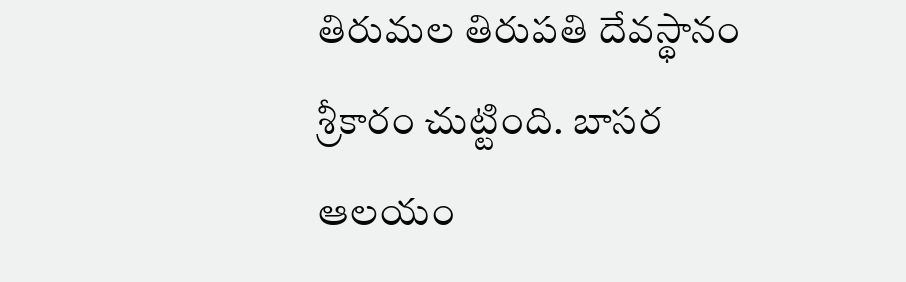తిరుమల తిరుపతి దేవస్థానం శ్రీకారం చుట్టింది. బాసర ఆలయం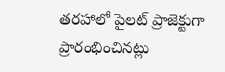తరహాలో పైలట్ ప్రాజెక్టుగా ప్రారంభించినట్లు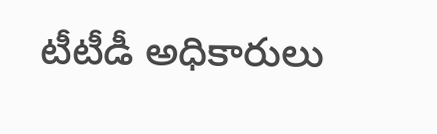టీటీడీ అధికారులు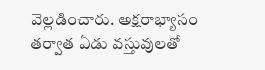వెల్లడించారు. అక్షరాభ్యాసం తర్వాత ఏడు వస్తువులతో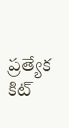ప్రత్యేక కిట్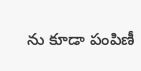ను కూడా పంపిణీ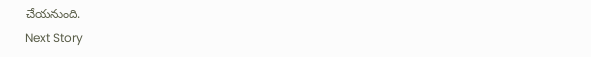చేయనుంది.
Next Story